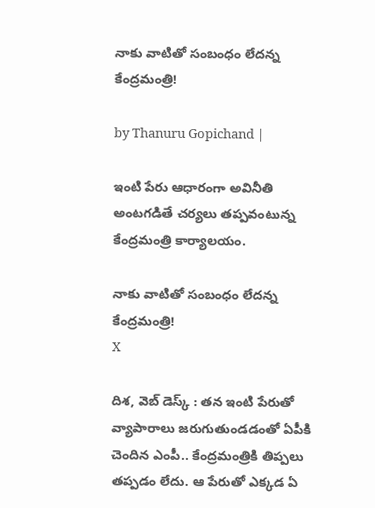నాకు వాటితో సంబంధం లేదన్న కేంద్రమంత్రి!

by Thanuru Gopichand |

ఇంటి పేరు ఆధారంగా అవినీతి అంటగడితే చర్యలు తప్పవంటున్న కేంద్రమంత్రి కార్యాలయం.

నాకు వాటితో సంబంధం లేదన్న కేంద్రమంత్రి!
X

దిశ, వెబ్ డెస్క్ : తన ఇంటి పేరుతో వ్యాపారాలు జరుగుతుండడంతో ఏపీకి చెందిన ఎంపీ.. కేంద్రమంత్రికి తిప్పలు తప్పడం లేదు. ఆ పేరుతో ఎక్కడ ఏ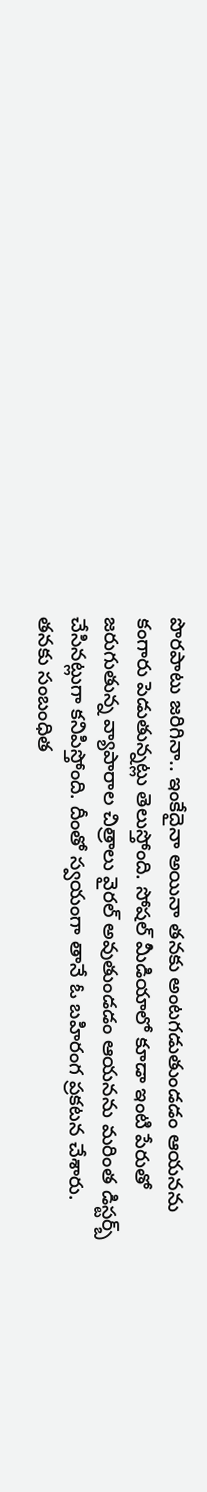పొరపాటు జరిగినా.. ఇంకేదైనా అయినా తనకు అంటగడుతుండడం ఆయనను కంగారు పెడుతున్నట్లు తెలుస్తోంది. సోషల్ మీడియాలో కూడా ఇంటి పేరుతో జరుగుతున్న వ్యాపారాల చిత్రాలు వైరల్ అవుతుండడం ఆయనను మరింత డిస్టర్బ్ చేసినట్లుగా కనిపిస్తోంది. దీంతో స్వయంగా తానే ఓ బహిరంగ ప్రకటన చేశారు. తనకు సంబంధిత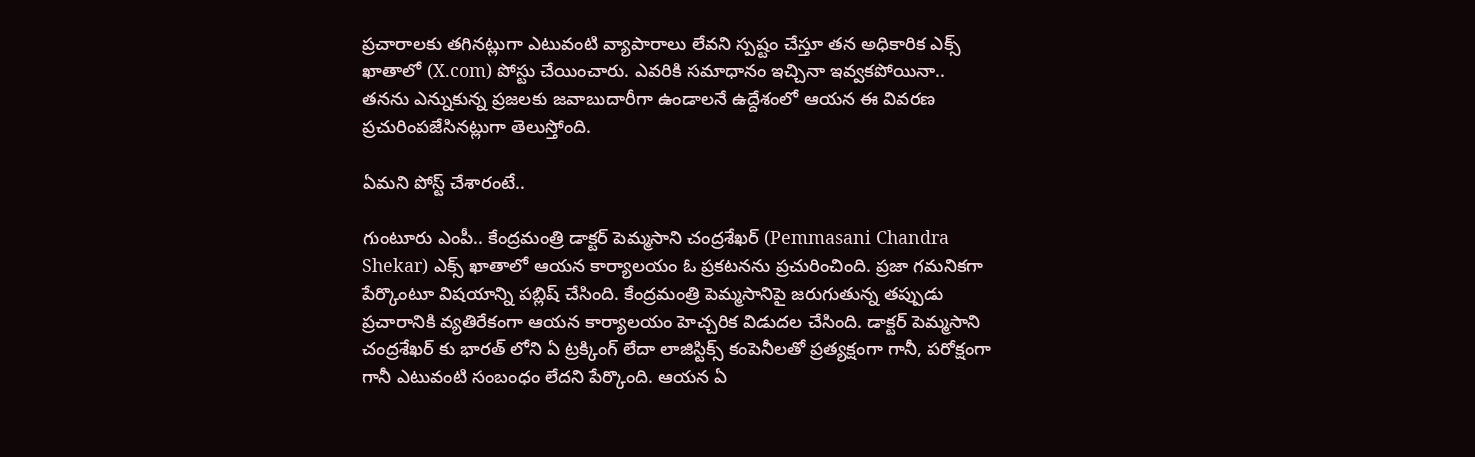ప్రచారాలకు తగినట్లుగా ఎటువంటి వ్యాపారాలు లేవని స్పష్టం చేస్తూ తన అధికారిక ఎక్స్ ఖాతాలో (X.com) పోస్టు చేయించారు. ఎవరికి సమాధానం ఇచ్చినా ఇవ్వకపోయినా.. తనను ఎన్నుకున్న ప్రజలకు జవాబుదారీగా ఉండాలనే ఉద్దేశంలో ఆయన ఈ వివరణ ప్రచురింపజేసినట్లుగా తెలుస్తోంది.

ఏమని పోస్ట్ చేశారంటే..

గుంటూరు ఎంపీ.. కేంద్రమంత్రి డాక్టర్ పెమ్మసాని చంద్రశేఖర్ (Pemmasani Chandra Shekar) ఎక్స్ ఖాతాలో ఆయన కార్యాలయం ఓ ప్రకటనను ప్రచురించింది. ప్రజా గమనికగా పేర్కొంటూ విషయాన్ని పబ్లిష్ చేసింది. కేంద్రమంత్రి పెమ్మసానిపై జరుగుతున్న తప్పుడు ప్రచారానికి వ్యతిరేకంగా ఆయన కార్యాలయం హెచ్చరిక విడుదల చేసింది. డాక్టర్ పెమ్మసాని చంద్రశేఖర్ కు భారత్ లోని ఏ ట్రక్కింగ్ లేదా లాజిస్టిక్స్ కంపెనీలతో ప్రత్యక్షంగా గానీ, పరోక్షంగా గానీ ఎటువంటి సంబంధం లేదని పేర్కొంది. ఆయన ఏ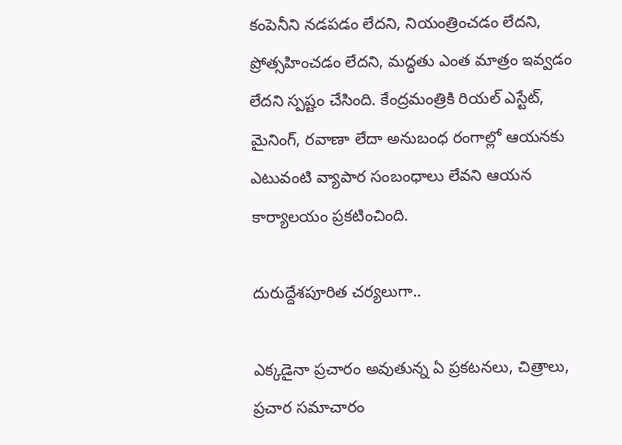కంపెనీని నడపడం లేదని, నియంత్రించడం లేదని, ప్రోత్సహించడం లేదని, మద్ధతు ఎంత మాత్రం ఇవ్వడం లేదని స్పష్టం చేసింది. కేంద్రమంత్రికి రియల్ ఎస్టేట్, మైనింగ్, రవాణా లేదా అనుబంధ రంగాల్లో ఆయనకు ఎటువంటి వ్యాపార సంబంధాలు లేవని ఆయన కార్యాలయం ప్రకటించింది.

దురుద్దేశపూరిత చర్యలుగా..

ఎక్కడైనా ప్రచారం అవుతున్న ఏ ప్రకటనలు, చిత్రాలు, ప్రచార సమాచారం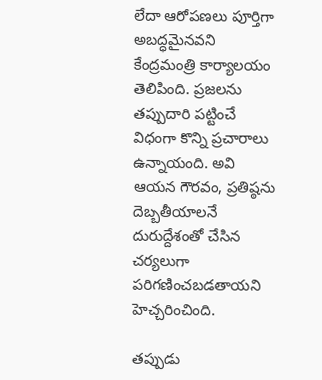లేదా ఆరోపణలు పూర్తిగా అబద్ధమైనవని కేంద్రమంత్రి కార్యాలయం తెలిపింది. ప్రజలను తప్పుదారి పట్టించే విధంగా కొన్ని ప్రచారాలు ఉన్నాయంది. అవి ఆయన గౌరవం, ప్రతిష్ఠను దెబ్బతీయాలనే దురుద్దేశంతో చేసిన చర్యలుగా పరిగణించబడతాయని హెచ్చరించింది.

తప్పుడు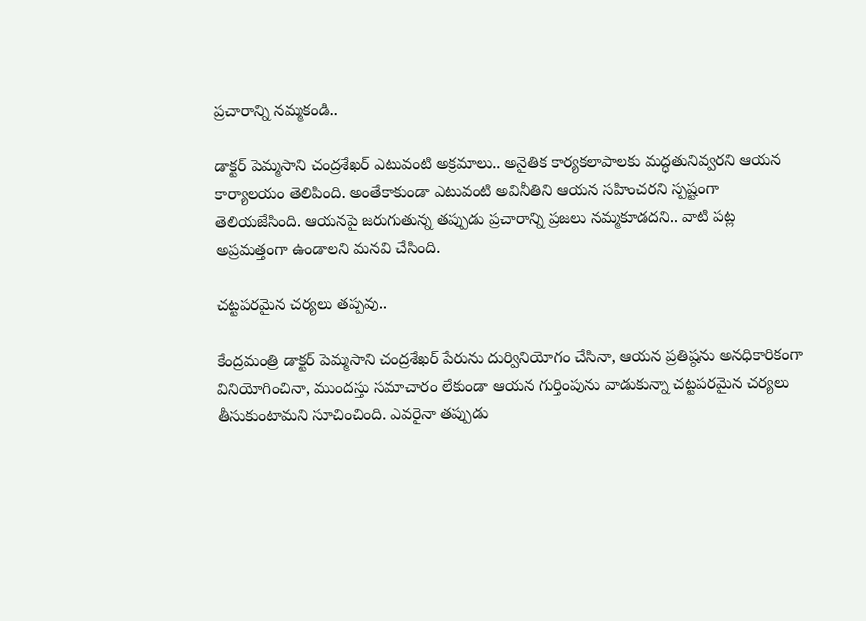ప్రచారాన్ని నమ్మకండి..

డాక్టర్ పెమ్మసాని చంద్రశేఖర్ ఎటువంటి అక్రమాలు.. అనైతిక కార్యకలాపాలకు మద్ధతునివ్వరని ఆయన కార్యాలయం తెలిపింది. అంతేకాకుండా ఎటువంటి అవినీతిని ఆయన సహించరని స్పష్టంగా తెలియజేసింది. ఆయనపై జరుగుతున్న తప్పుడు ప్రచారాన్ని ప్రజలు నమ్మకూడదని.. వాటి పట్ల అప్రమత్తంగా ఉండాలని మనవి చేసింది.

చట్టపరమైన చర్యలు తప్పవు..

కేంద్రమంత్రి డాక్టర్ పెమ్మసాని చంద్రశేఖర్ పేరును దుర్వినియోగం చేసినా, ఆయన ప్రతిష్ఠను అనధికారికంగా వినియోగించినా, ముందస్తు సమాచారం లేకుండా ఆయన గుర్తింపును వాడుకున్నా చట్టపరమైన చర్యలు తీసుకుంటామని సూచించింది. ఎవరైనా తప్పుడు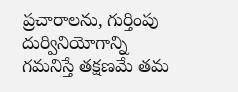ప్రచారాలను, గుర్తింపు దుర్వినియోగాన్ని గమనిస్తే తక్షణమే తమ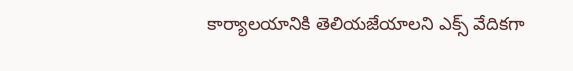కార్యాలయానికి తెలియజేయాలని ఎక్స్ వేదికగా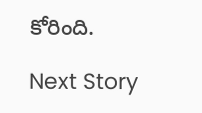కోరింది.

Next Story